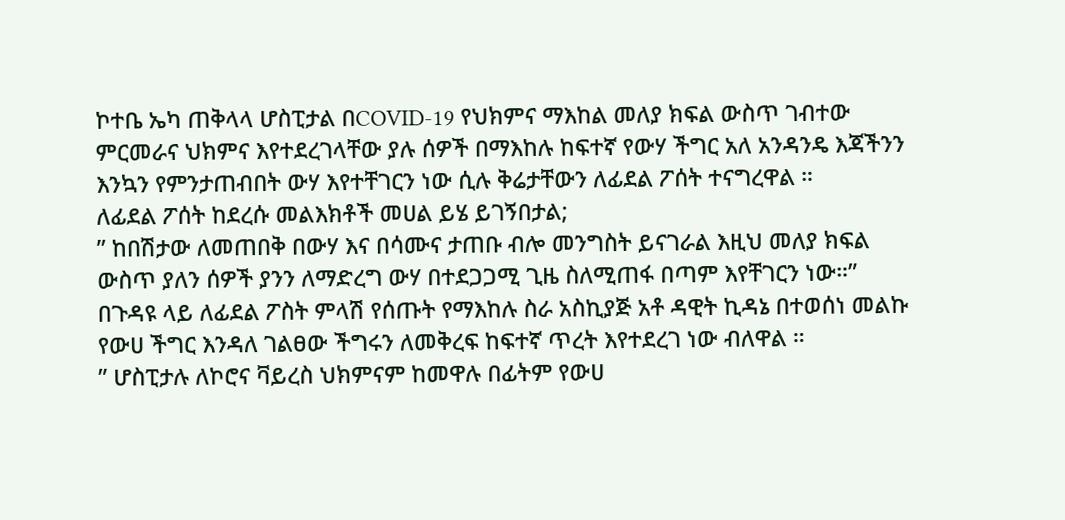ኮተቤ ኤካ ጠቅላላ ሆስፒታል በCOVID-19 የህክምና ማእከል መለያ ክፍል ውስጥ ገብተው ምርመራና ህክምና እየተደረገላቸው ያሉ ሰዎች በማእከሉ ከፍተኛ የውሃ ችግር አለ አንዳንዴ እጃችንን እንኳን የምንታጠብበት ውሃ እየተቸገርን ነው ሲሉ ቅሬታቸውን ለፊደል ፖሰት ተናግረዋል ።
ለፊደል ፖሰት ከደረሱ መልእክቶች መሀል ይሄ ይገኝበታል;
” ከበሽታው ለመጠበቅ በውሃ እና በሳሙና ታጠቡ ብሎ መንግስት ይናገራል እዚህ መለያ ክፍል ውስጥ ያለን ሰዎች ያንን ለማድረግ ውሃ በተደጋጋሚ ጊዜ ስለሚጠፋ በጣም እየቸገርን ነው።”
በጉዳዩ ላይ ለፊደል ፖስት ምላሽ የሰጡት የማእከሉ ስራ አስኪያጅ አቶ ዳዊት ኪዳኔ በተወሰነ መልኩ የውሀ ችግር እንዳለ ገልፀው ችግሩን ለመቅረፍ ከፍተኛ ጥረት እየተደረገ ነው ብለዋል ።
” ሆስፒታሉ ለኮሮና ቫይረስ ህክምናም ከመዋሉ በፊትም የውሀ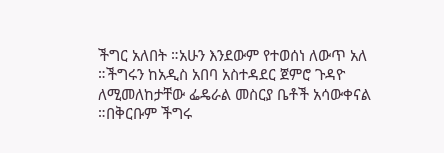ችግር አለበት ።አሁን እንደውም የተወሰነ ለውጥ አለ ።ችግሩን ከአዲስ አበባ አስተዳደር ጀምሮ ጉዳዮ ለሚመለከታቸው ፌዴራል መስርያ ቤቶች አሳውቀናል ።በቅርቡም ችግሩ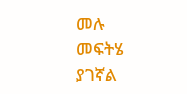መሉ መፍትሄ ያገኛል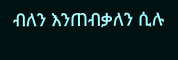ብለን እንጠብቃለን ሲሉ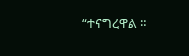“ተናግረዋል ።